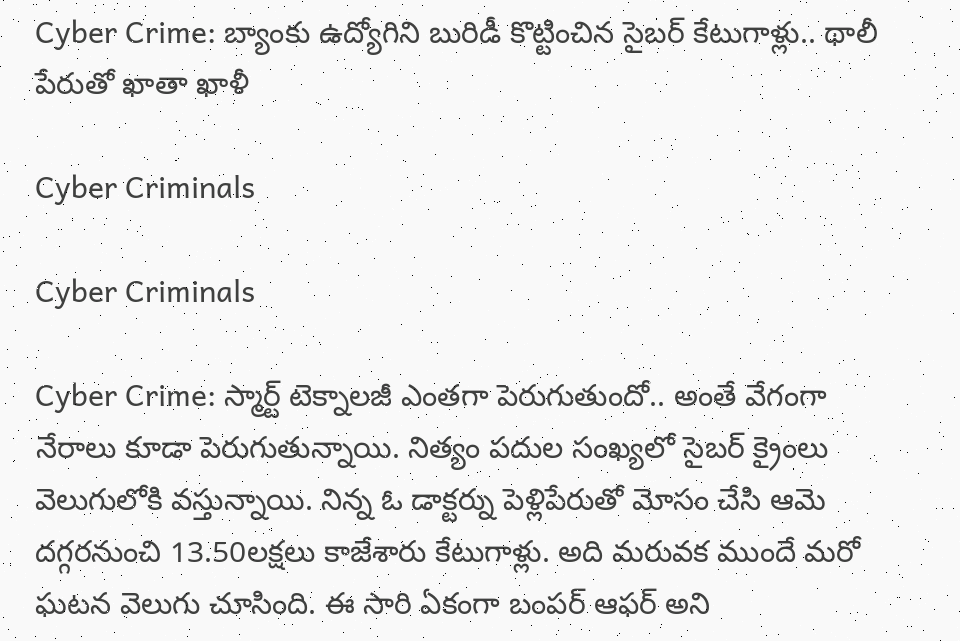Cyber Crime: బ్యాంకు ఉద్యోగిని బురిడీ కొట్టించిన సైబర్ కేటుగాళ్లు.. థాలీ పేరుతో ఖాతా ఖాళీ

Cyber Criminals

Cyber Criminals

Cyber Crime: స్మార్ట్ టెక్నాలజీ ఎంతగా పెరుగుతుందో.. అంతే వేగంగా నేరాలు కూడా పెరుగుతున్నాయి. నిత్యం పదుల సంఖ్యలో సైబర్ క్రైంలు వెలుగులోకి వస్తున్నాయి. నిన్న ఓ డాక్టర్ను పెళ్లిపేరుతో మోసం చేసి ఆమె దగ్గరనుంచి 13.50లక్షలు కాజేశారు కేటుగాళ్లు. అది మరువక ముందే మరో ఘటన వెలుగు చూసింది. ఈ సారి ఏకంగా బంపర్ ఆఫర్ అని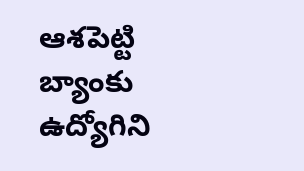ఆశపెట్టి బ్యాంకు ఉద్యోగిని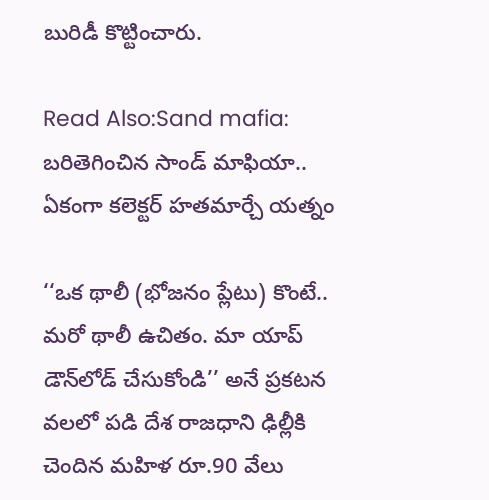బురిడీ కొట్టించారు.

Read Also:Sand mafia: బరితెగించిన సాండ్ మాఫియా.. ఏకంగా కలెక్టర్ హతమార్చే యత్నం

‘‘ఒక థాలీ (భోజనం ప్లేటు) కొంటే.. మరో థాలీ ఉచితం. మా యాప్‌ డౌన్‌లోడ్‌ చేసుకోండి’’ అనే ప్రకటన వలలో పడి దేశ రాజధాని ఢిల్లీకి చెందిన మహిళ రూ.90 వేలు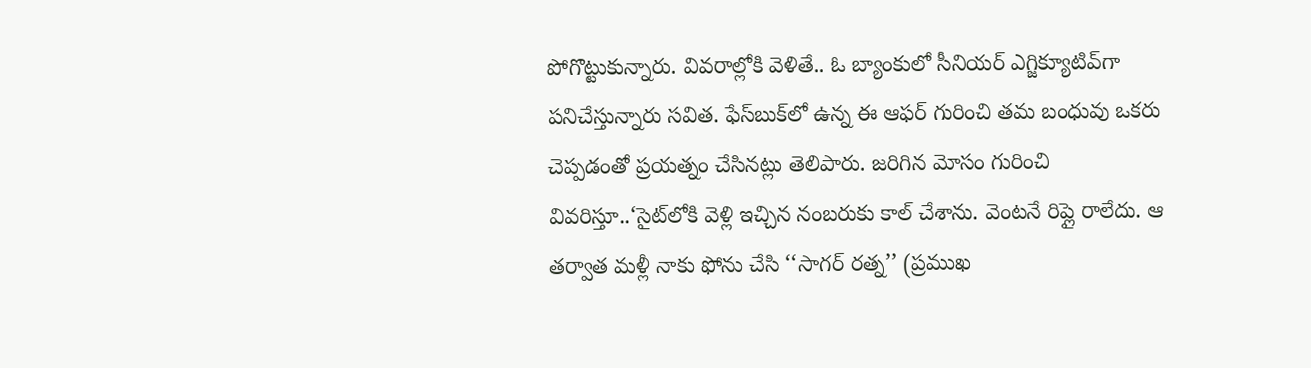పోగొట్టుకున్నారు. వివరాల్లోకి వెళితే.. ఓ బ్యాంకులో సీనియర్‌ ఎగ్జిక్యూటివ్‌గా పనిచేస్తున్నారు సవిత. ఫేస్‌బుక్‌లో ఉన్న ఈ ఆఫర్‌ గురించి తమ బంధువు ఒకరు చెప్పడంతో ప్రయత్నం చేసినట్లు తెలిపారు. జరిగిన మోసం గురించి వివరిస్తూ..‘సైట్‌లోకి వెళ్లి ఇచ్చిన నంబరుకు కాల్‌ చేశాను. వెంటనే రిప్లై రాలేదు. ఆ తర్వాత మళ్లీ నాకు ఫోను చేసి ‘‘సాగర్‌ రత్న’’ (ప్రముఖ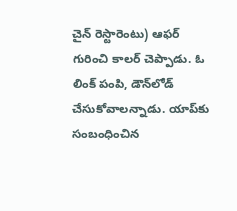చైన్‌ రెస్టారెంటు) ఆఫర్‌ గురించి కాలర్‌ చెప్పాడు. ఓ లింక్‌ పంపి, డౌన్‌లోడ్‌ చేసుకోవాలన్నాడు. యాప్‌కు సంబంధించిన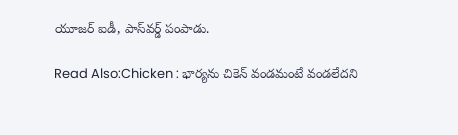యూజర్‌ ఐడీ, పాస్‌వర్డ్‌ పంపాడు.

Read Also:Chicken : భార్యను చికెన్ వండమంటే వండలేదని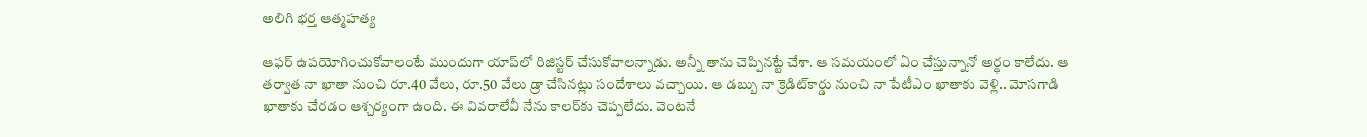అలిగి భర్త ఆత్మహత్య

ఆఫర్‌ ఉపయోగించుకోవాలంటే ముందుగా యాప్‌లో రిజిస్టర్‌ చేసుకోవాలన్నాడు. అన్నీ తాను చెప్పినట్టే చేశా. ఆ సమయంలో ఏం చేస్తున్నానో అర్థం కాలేదు. ఆ తర్వాత నా ఖాతా నుంచి రూ.40 వేలు, రూ.50 వేలు డ్రా చేసినట్లు సందేశాలు వచ్చాయి. ఆ డబ్బు నా క్రెడిట్‌కార్డు నుంచి నా పేటీఎం ఖాతాకు వెళ్లి.. మోసగాడి ఖాతాకు చేరడం ఆశ్చర్యంగా ఉంది. ఈ వివరాలేవీ నేను కాలర్‌కు చెప్పలేదు. వెంటనే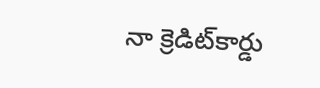నా క్రెడిట్‌కార్డు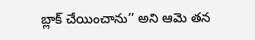బ్లాక్‌ చేయించాను’’ అని ఆమె తన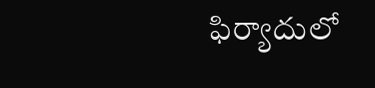ఫిర్యాదులో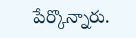పేర్కొన్నారు.